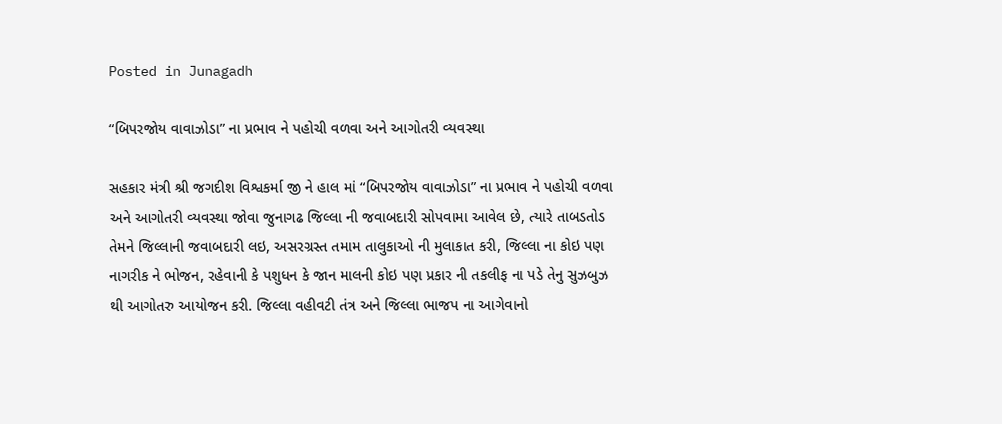Posted in Junagadh

“બિપરજોય વાવાઝોડા” ના પ્રભાવ ને પહોચી વળવા અને આગોતરી વ્યવસ્થા

સહકાર મંત્રી શ્રી જગદીશ વિશ્વકર્મા જી ને હાલ માં “બિપરજોય વાવાઝોડા” ના પ્રભાવ ને પહોચી વળવા અને આગોતરી વ્યવસ્થા જોવા જુનાગઢ જિલ્લા ની જવાબદારી સોપવામા આવેલ છે, ત્યારે તાબડતોડ તેમને જિલ્લાની જવાબદારી લઇ, અસરગ્રસ્ત તમામ તાલુકાઓ ની મુલાકાત કરી, જિલ્લા ના કોઇ પણ નાગરીક ને ભોજન, રહેવાની કે પશુધન કે જાન માલની કોઇ પણ પ્રકાર ની તકલીફ ના પડે તેનુ સુઝબુઝ થી આગોતરુ આયોજન કરી. જિલ્લા વહીવટી તંત્ર અને જિલ્લા ભાજપ ના આગેવાનો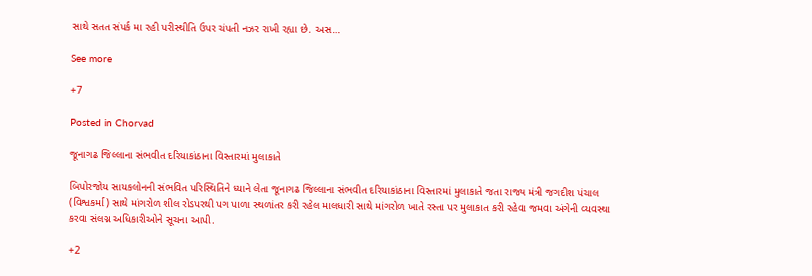સાથે સતત સંપર્ક મા રહી પરીસ્થીતિ ઉપર ચંપતી નઝર રાખી રહ્યા છે. અસ…

See more

+7

Posted in Chorvad

જૂનાગઢ જિલ્લાના સંભવીત દરિયાકાંઠાના વિસ્તારમાં મુલાકાતે

બિપોરજોય સાયકલોનની સંભવિત પરિસ્થિતિને ધ્યાને લેતા જૂનાગઢ જિલ્લાના સંભવીત દરિયાકાંઠાના વિસ્તારમાં મુલાકાતે જતા રાજ્ય મંત્રી જગદીશ પંચાલ (વિશ્વકર્મા) સાથે માંગરોળ શીલ રોડપરથી પગ પાળા સ્થળાંતર કરી રહેલ માલધારી સાથે માંગરોળ ખાતે રસ્તા પર મુલાકાત કરી રહેવા જમવા અંગેની વ્યવસ્થા કરવા સંલગ્ન અધિકારીઓને સૂચના આપી.

+2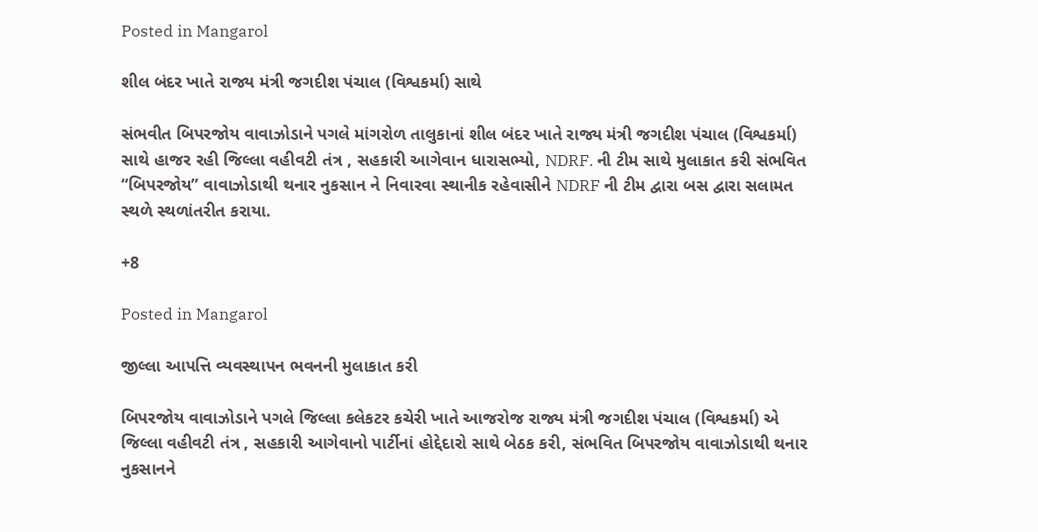Posted in Mangarol

શીલ બંદર ખાતે રાજ્ય મંત્રી જગદીશ પંચાલ (વિશ્વકર્મા) સાથે

સંભવીત બિપરજોય વાવાઝોડાને પગલે માંગરોળ તાલુકાનાં શીલ બંદર ખાતે રાજ્ય મંત્રી જગદીશ પંચાલ (વિશ્વકર્મા) સાથે હાજર રહી જિલ્લા વહીવટી તંત્ર , સહકારી આગેવાન ધારાસભ્યો, NDRF. ની ટીમ સાથે મુલાકાત કરી સંભવિત “બિપરજોય” વાવાઝોડાથી થનાર નુકસાન ને નિવારવા સ્થાનીક રહેવાસીને NDRF ની ટીમ દ્વારા બસ દ્વારા સલામત સ્થળે સ્થળાંતરીત કરાયા.

+8

Posted in Mangarol

જીલ્લા આપત્તિ વ્યવસ્થાપન ભવનની મુલાકાત કરી

બિપરજોય વાવાઝોડાને પગલે જિલ્લા કલેકટર કચેરી ખાતે આજરોજ રાજ્ય મંત્રી જગદીશ પંચાલ (વિશ્વકર્મા) એ જિલ્લા વહીવટી તંત્ર , સહકારી આગેવાનો પાર્ટીનાં હોદ્દેદારો સાથે બેઠક કરી, સંભવિત બિપરજોય વાવાઝોડાથી થનાર નુકસાનને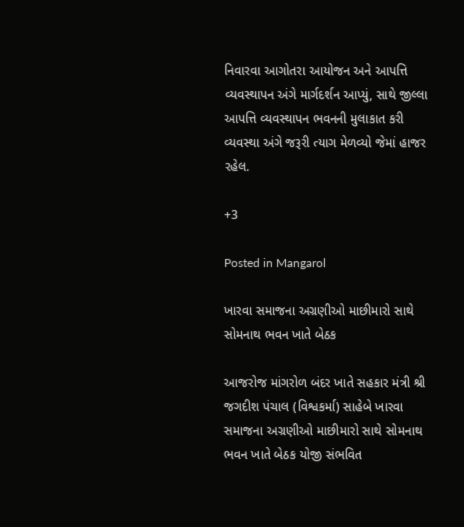નિવારવા આગોતરા આયોજન અને આપત્તિ વ્યવસ્થાપન અંગે માર્ગદર્શન આપ્યું, સાથે જીલ્લા આપત્તિ વ્યવસ્થાપન ભવનની મુલાકાત કરી વ્યવસ્થા અંગે જરૂરી ત્યાગ મેળવ્યો જેમાં હાજર રહેલ.

+3

Posted in Mangarol

ખારવા સમાજના અગ્રણીઓ માછીમારો સાથે સોમનાથ ભવન ખાતે બેઠક

આજરોજ માંગરોળ બંદર ખાતે સહકાર મંત્રી શ્રી જગદીશ પંચાલ (વિશ્વકર્મા) સાહેબે ખારવા સમાજના અગ્રણીઓ માછીમારો સાથે સોમનાથ ભવન ખાતે બેઠક યોજી સંભવિત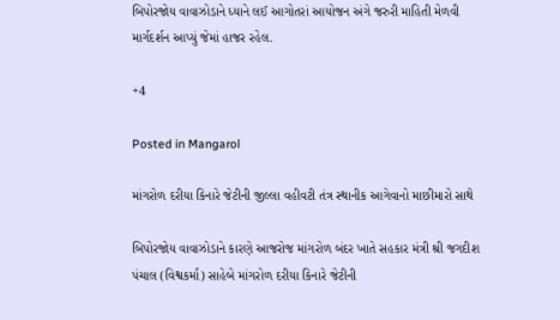બિપોરજોય વાવાઝોડાને ધ્યાને લઈ આગોતરાં આયોજન અંગે જરુરી માહિતી મેળવી માર્ગદર્શન આપ્યું જેમાં હાજર રહેલ.

+4

Posted in Mangarol

માંગરોળ દરીયા કિનારે જેટીની જીલ્લા વહીવટી તંત્ર સ્થાનીક આગેવાનો માછીમારો સાથે

બિપોરજોય વાવાઝોડાને કારણે આજરોજ માંગરોળ બંદર ખાતે સહકાર મંત્રી શ્રી જગદીશ પંચાલ (વિશ્વકર્મા) સાહેબે માંગરોળ દરીયા કિનારે જેટીની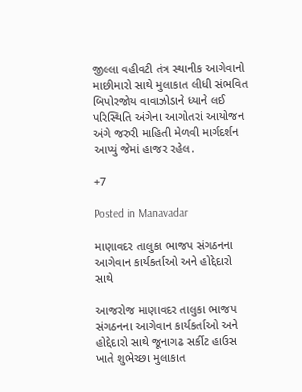જીલ્લા વહીવટી તંત્ર સ્થાનીક આગેવાનો માછીમારો સાથે મુલાકાત લીધી સંભવિત બિપોરજોય વાવાઝોડાને ધ્યાને લઈ પરિસ્થિતિ અંગેના આગોતરાં આયોજન અંગે જરુરી માહિતી મેળવી માર્ગદર્શન આપ્યું જેમાં હાજર રહેલ.

+7

Posted in Manavadar

માણાવદર તાલુકા ભાજપ સંગઠનના આગેવાન કાર્યકર્તાઓ અને હોદ્દેદારો સાથે

આજરોજ માણાવદર તાલુકા ભાજપ સંગઠનના આગેવાન કાર્યકર્તાઓ અને હોદ્દેદારો સાથે જૂનાગઢ સર્કીટ હાઉસ ખાતે શુભેચ્છા મુલાકાત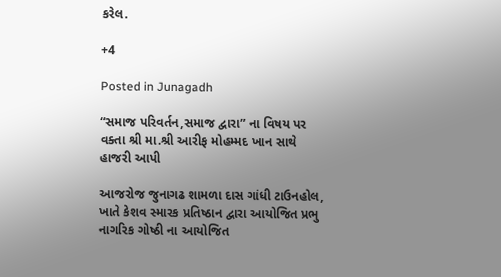કરેલ.

+4

Posted in Junagadh

“સમાજ પરિવર્તન,સમાજ દ્વારા” ના વિષય પર વક્તા શ્રી મા.શ્રી આરીફ મોહમ્મદ ખાન સાથે હાજરી આપી

આજરોજ જુનાગઢ શામળા દાસ ગાંધી ટાઉનહોલ, ખાતે કેશવ સ્મારક પ્રતિષ્ઠાન દ્વારા આયોજિત પ્રભુ નાગરિક ગોષ્ઠી ના આયોજિત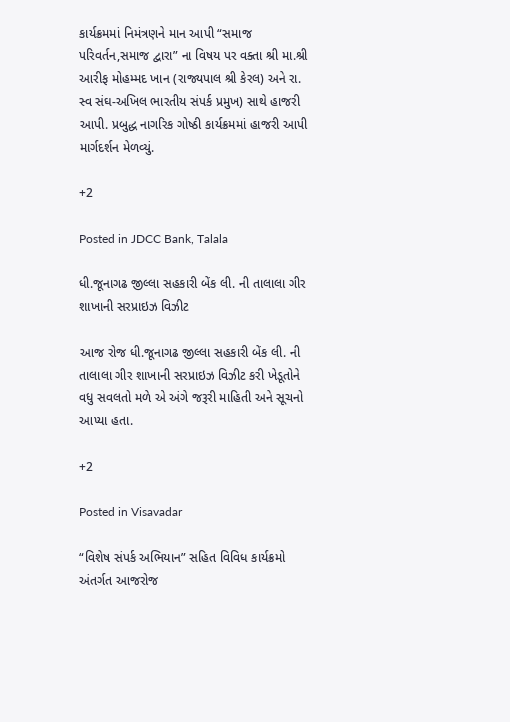કાર્યક્રમમાં નિમંત્રણને માન આપી “સમાજ પરિવર્તન,સમાજ દ્વારા” ના વિષય પર વક્તા શ્રી મા.શ્રી આરીફ મોહમ્મદ ખાન (રાજ્યપાલ શ્રી કેરલ) અને રા. સ્વ સંઘ-અખિલ ભારતીય સંપર્ક પ્રમુખ) સાથે હાજરી આપી. પ્રબુદ્ધ નાગરિક ગોષ્ઠી કાર્યક્રમમાં હાજરી આપી માર્ગદર્શન મેળવ્યું.

+2

Posted in JDCC Bank, Talala

ધી.જૂનાગઢ જીલ્લા સહકારી બેંક લી. ની તાલાલા ગીર શાખાની સરપ્રાઇઝ વિઝીટ

આજ રોજ ધી.જૂનાગઢ જીલ્લા સહકારી બેંક લી. ની તાલાલા ગીર શાખાની સરપ્રાઇઝ વિઝીટ કરી ખેડૂતોને વધુ સવલતો મળે એ અંગે જરૂરી માહિતી અને સૂચનો આપ્યા હતા.

+2

Posted in Visavadar

“વિશેષ સંપર્ક અભિયાન” સહિત વિવિધ કાર્યક્રમો અંતર્ગત આજરોજ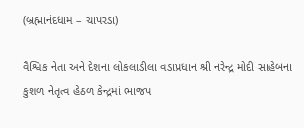(બ્રહ્માનંદધામ – ચાપરડા)

વૈશ્વિક નેતા અને દેશના લોકલાડીલા વડાપ્રધાન શ્રી નરેન્દ્ર મોદી સાહેબના કુશળ નેતૃત્વ હેઠળ કેન્દ્રમાં ભાજપ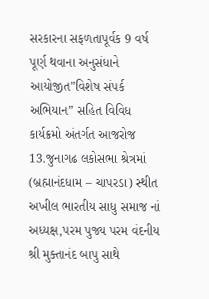સરકારના સફળતાપૂર્વક 9 વર્ષ પૂર્ણ થવાના અનુસંધાને આયોજીત”વિશેષ સંપર્ક અભિયાન” સહિત વિવિધ કાર્યક્રમો અંતર્ગત આજરોજ 13.જુનાગઢ લકોસભા શ્રેત્રમાં (બ્રહ્માનંદધામ – ચાપરડા) સ્થીત અખીલ ભારતીય સાધુ સમાજ નાં અધ્યક્ષ,પરમ પુજ્ય પરમ વંદનીય શ્રી મુક્તાનંદ બાપુ સાથે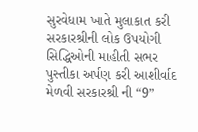સુરવેધામ ખાતે મુલાકાત કરી સરકારશ્રીની લોક ઉપયોગી સિદ્ધિઓની માહીતી સભર પુસ્તીકા અર્પણ કરી આશીર્વાદ મેળવી સરકારશ્રી ની “9”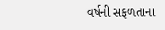વર્ષની સફળતાના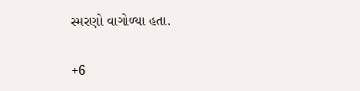સ્મરણો વાગોળ્યા હતા.

+6